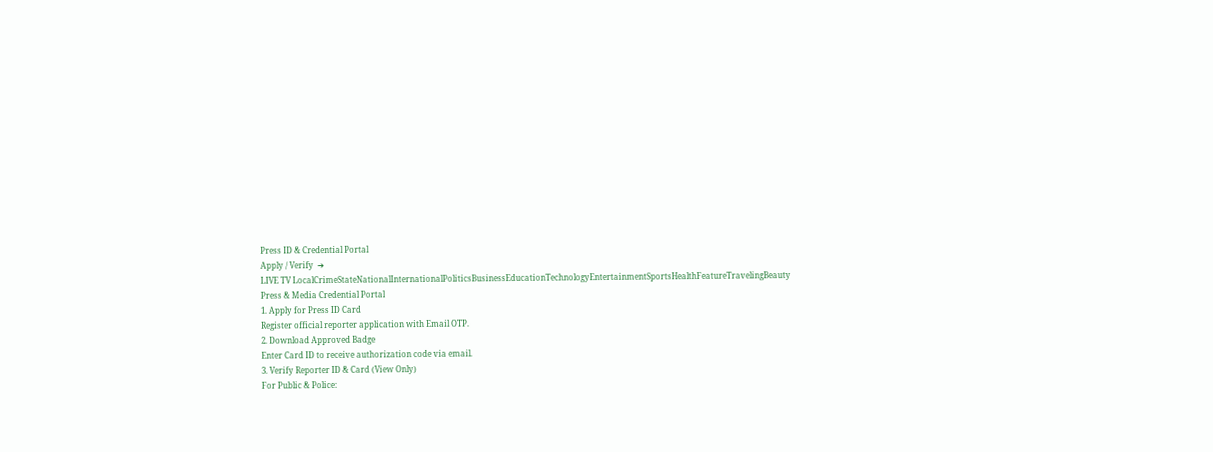Press ID & Credential Portal
Apply / Verify  ➔
LIVE TV LocalCrimeStateNationalInternationalPoliticsBusinessEducationTechnologyEntertainmentSportsHealthFeatureTravelingBeauty
Press & Media Credential Portal
1. Apply for Press ID Card
Register official reporter application with Email OTP.
2. Download Approved Badge
Enter Card ID to receive authorization code via email.
3. Verify Reporter ID & Card (View Only)
For Public & Police: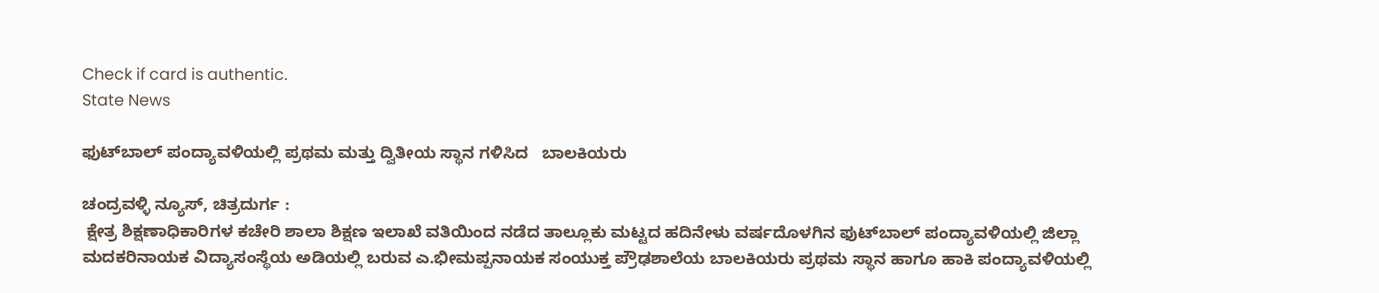Check if card is authentic.
State News

ಫುಟ್‌ಬಾಲ್ ಪಂದ್ಯಾವಳಿಯಲ್ಲಿ ಪ್ರಥಮ ಮತ್ತು ದ್ವಿತೀಯ ಸ್ಥಾನ ಗಳಿಸಿದ   ಬಾಲಕಿಯರು

ಚಂದ್ರವಳ್ಳಿ ನ್ಯೂಸ್, ಚಿತ್ರದುರ್ಗ :
 ಕ್ಷೇತ್ರ ಶಿಕ್ಷಣಾಧಿಕಾರಿಗಳ ಕಚೇರಿ ಶಾಲಾ ಶಿಕ್ಷಣ ಇಲಾಖೆ ವತಿಯಿಂದ ನಡೆದ ತಾಲ್ಲೂಕು ಮಟ್ಟದ ಹದಿನೇಳು ವರ್ಷದೊಳಗಿನ ಫುಟ್‌ಬಾಲ್ ಪಂದ್ಯಾವಳಿಯಲ್ಲಿ ಜಿಲ್ಲಾ ಮದಕರಿನಾಯಕ ವಿದ್ಯಾಸಂಸ್ಥೆಯ ಅಡಿಯಲ್ಲಿ ಬರುವ ಎ.ಭೀಮಪ್ಪನಾಯಕ ಸಂಯುಕ್ತ ಪ್ರೌಢಶಾಲೆಯ ಬಾಲಕಿಯರು ಪ್ರಥಮ ಸ್ಥಾನ ಹಾಗೂ ಹಾಕಿ ಪಂದ್ಯಾವಳಿಯಲ್ಲಿ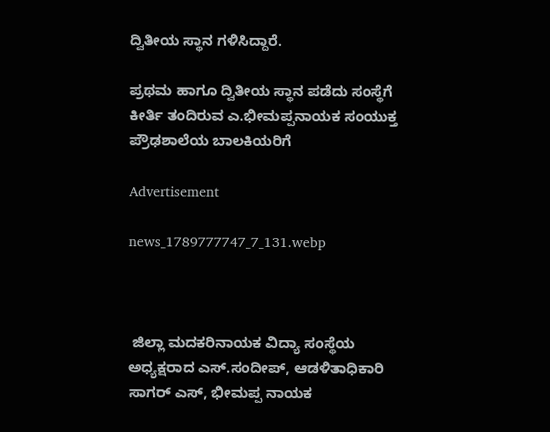ದ್ವಿತೀಯ ಸ್ಥಾನ ಗಳಿಸಿದ್ದಾರೆ.

ಪ್ರಥಮ ಹಾಗೂ ದ್ವಿತೀಯ ಸ್ಥಾನ ಪಡೆದು ಸಂಸ್ಥೆಗೆ ಕೀರ್ತಿ ತಂದಿರುವ ಎ.ಭೀಮಪ್ಪನಾಯಕ ಸಂಯುಕ್ತ ಪ್ರೌಢಶಾಲೆಯ ಬಾಲಕಿಯರಿಗೆ

Advertisement

news_1789777747_7_131.webp



 ಜಿಲ್ಲಾ ಮದಕರಿನಾಯಕ ವಿದ್ಯಾ ಸಂಸ್ಥೆಯ ಅಧ್ಯಕ್ಷರಾದ ಎಸ್.ಸಂದೀಪ್, ಆಡಳಿತಾಧಿಕಾರಿ ಸಾಗರ್ ಎಸ್, ಭೀಮಪ್ಪ ನಾಯಕ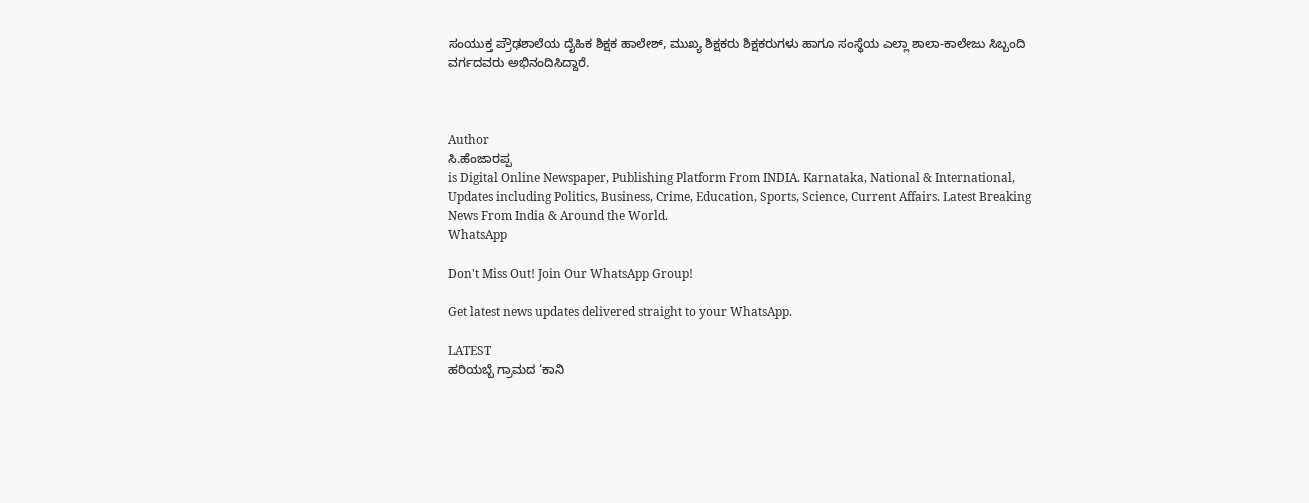ಸಂಯುಕ್ತ ಪ್ರೌಢಶಾಲೆಯ ದೈಹಿಕ ಶಿಕ್ಷಕ ಹಾಲೇಶ್, ಮುಖ್ಯ ಶಿಕ್ಷಕರು ಶಿಕ್ಷಕರುಗಳು ಹಾಗೂ ಸಂಸ್ಥೆಯ ಎಲ್ಲಾ ಶಾಲಾ-ಕಾಲೇಜು ಸಿಬ್ಬಂದಿ ವರ್ಗದವರು ಅಭಿನಂದಿಸಿದ್ದಾರೆ.



Author
ಸಿ.ಹೆಂಜಾರಪ್ಪ
is Digital Online Newspaper, Publishing Platform From INDIA. Karnataka, National & International, Updates including Politics, Business, Crime, Education, Sports, Science, Current Affairs. Latest Breaking News From India & Around the World.
WhatsApp

Don't Miss Out! Join Our WhatsApp Group!

Get latest news updates delivered straight to your WhatsApp.

LATEST
ಹರಿಯಬ್ಬೆ ಗ್ರಾಮದ ‘ಕಾನಿ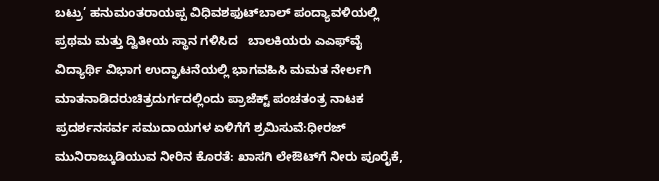ಬಟ್ರು’ ಹನುಮಂತರಾಯಪ್ಪ ವಿಧಿವಶಫುಟ್‌ಬಾಲ್ ಪಂದ್ಯಾವಳಿಯಲ್ಲಿ ಪ್ರಥಮ ಮತ್ತು ದ್ವಿತೀಯ ಸ್ಥಾನ ಗಳಿಸಿದ   ಬಾಲಕಿಯರು ಎಎಫ್‌ವೈ ವಿದ್ಯಾರ್ಥಿ ವಿಭಾಗ ಉದ್ಘಾಟನೆಯಲ್ಲಿ ಭಾಗವಹಿಸಿ ಮಮತ ನೇರ್ಲಗಿ ಮಾತನಾಡಿದರುಚಿತ್ರದುರ್ಗದಲ್ಲಿಂದು ಪ್ರಾಜೆಕ್ಟ್ ಪಂಚತಂತ್ರ ನಾಟಕ ಪ್ರದರ್ಶನಸರ್ವ ಸಮುದಾಯಗಳ ಏಳಿಗೆಗೆ ಶ್ರಮಿಸುವೆ:ಧೀರಜ್ ಮುನಿರಾಜ್ಕುಡಿಯುವ ನೀರಿನ ಕೊರತೆ: ಖಾಸಗಿ ಲೇಔಟ್‌ಗೆ ನೀರು ಪೂರೈಕೆ,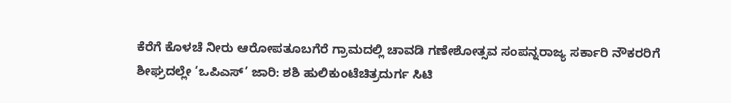ಕೆರೆಗೆ ಕೊಳಚೆ ನೀರು ಆರೋಪತೂಬಗೆರೆ ಗ್ರಾಮದಲ್ಲಿ ಚಾವಡಿ ಗಣೇಶೋತ್ಸವ ಸಂಪನ್ನರಾಜ್ಯ ಸರ್ಕಾರಿ ನೌಕರರಿಗೆ ಶೀಘ್ರದಲ್ಲೇ ‘ಒಪಿಎಸ್’ ಜಾರಿ: ಶಶಿ ಹುಲಿಕುಂಟೆಚಿತ್ರದುರ್ಗ ಸಿಟಿ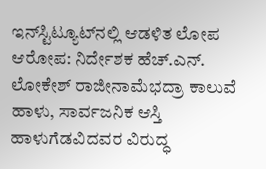ಇನ್‌ಸ್ಟಿಟ್ಯೂಟ್‌ನಲ್ಲಿ ಆಡಳಿತ ಲೋಪ ಆರೋಪ: ನಿರ್ದೇಶಕ ಹೆಚ್.ಎನ್. ಲೋಕೇಶ್ ರಾಜೀನಾಮೆಭದ್ರಾ ಕಾಲುವೆ ಹಾಳು, ಸಾರ್ವಜನಿಕ ಆಸ್ತಿ ಹಾಳುಗೆಡವಿದವರ ವಿರುದ್ಧ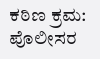ಕಠಿಣ ಕ್ರಮ: ಪೊಲೀಸರ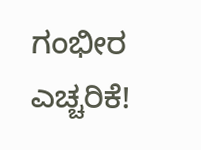ಗಂಭೀರ ಎಚ್ಚರಿಕೆ!